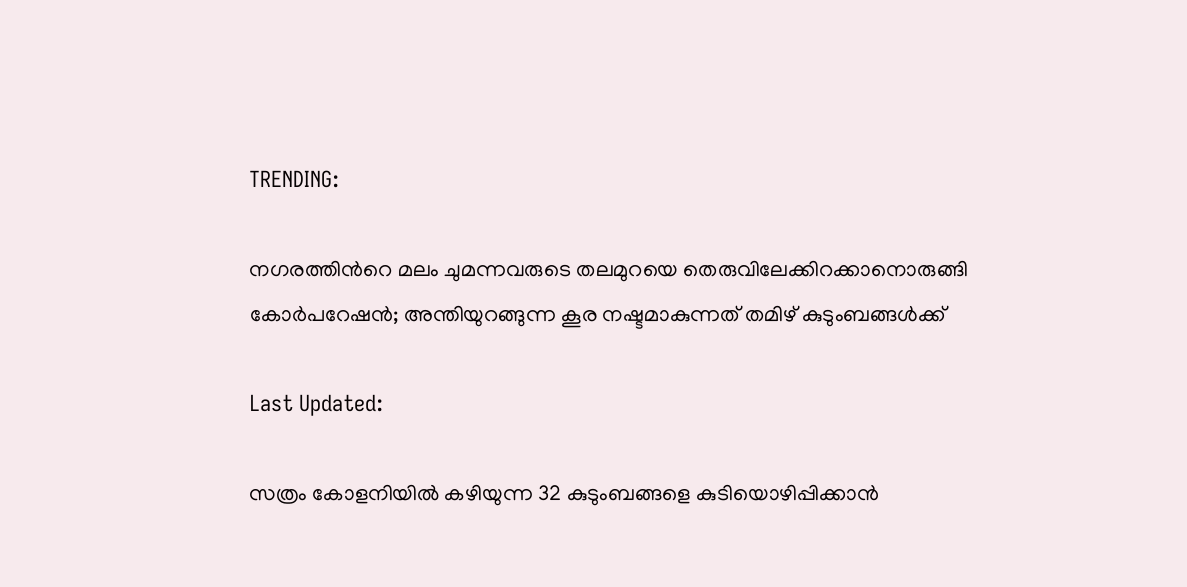TRENDING:

നഗരത്തിന്‍റെ മലം ചുമന്നവരുടെ തലമുറയെ തെരുവിലേക്കിറക്കാനൊരുങ്ങി കോര്‍പറേഷന്‍; അന്തിയുറങ്ങുന്ന കൂര നഷ്ടമാകുന്നത് തമിഴ് കുടുംബങ്ങള്‍ക്ക്

Last Updated:

സത്രം കോളനിയില്‍ കഴിയുന്ന 32 കുടുംബങ്ങളെ കുടിയൊഴിപ്പിക്കാന്‍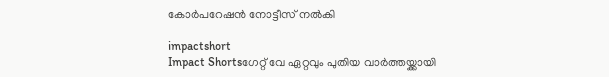കോര്‍പറേഷന്‍ നോട്ടീസ് നല്‍കി

impactshort
Impact Shortsഗേറ്റ് വേ ഏറ്റവും പുതിയ വാർത്തയ്ക്കായി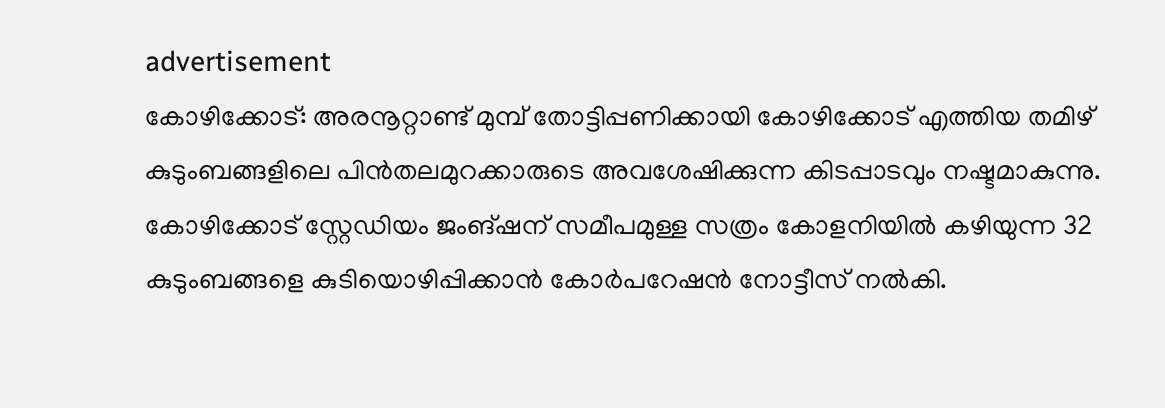advertisement
കോഴിക്കോട്: അരനൂറ്റാണ്ട് മുമ്പ് തോട്ടിപ്പണിക്കായി കോഴിക്കോട് എത്തിയ തമിഴ് കുടുംബങ്ങളിലെ പിന്‍തലമുറക്കാരുടെ അവശേഷിക്കുന്ന കിടപ്പാടവും നഷ്ടമാകുന്നു. കോഴിക്കോട് സ്റ്റേഡിയം ജംങ്ഷന് സമീപമുള്ള സത്രം കോളനിയില്‍ കഴിയുന്ന 32 കുടുംബങ്ങളെ കുടിയൊഴിപ്പിക്കാന്‍ കോര്‍പറേഷന്‍ നോട്ടീസ് നല്‍കി.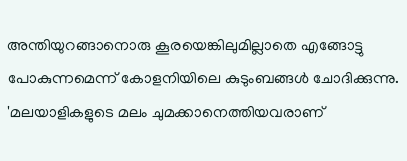അന്തിയുറങ്ങാനൊരു കൂരയെങ്കിലുമില്ലാതെ എങ്ങോട്ടു പോകുന്നമെന്ന് കോളനിയിലെ കുടുംബങ്ങള്‍ ചോദിക്കുന്നു. 'മലയാളികളുടെ മലം ചുമക്കാനെത്തിയവരാണ്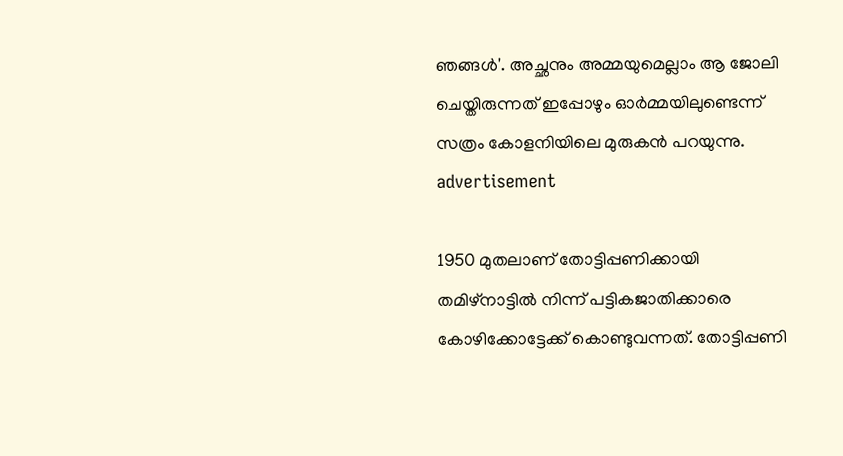ഞങ്ങള്‍'. അച്ഛനും അമ്മയുമെല്ലാം ആ ജോലി ചെയ്തിരുന്നത് ഇപ്പോഴും ഓര്‍മ്മയിലുണ്ടെന്ന് സത്രം കോളനിയിലെ മുരുകന്‍ പറയുന്നു.
advertisement

1950 മുതലാണ് തോട്ടിപ്പണിക്കായി തമിഴ്‌നാട്ടില്‍ നിന്ന് പട്ടികജാതിക്കാരെ കോഴിക്കോട്ടേക്ക് കൊണ്ടുവന്നത്. തോട്ടിപ്പണി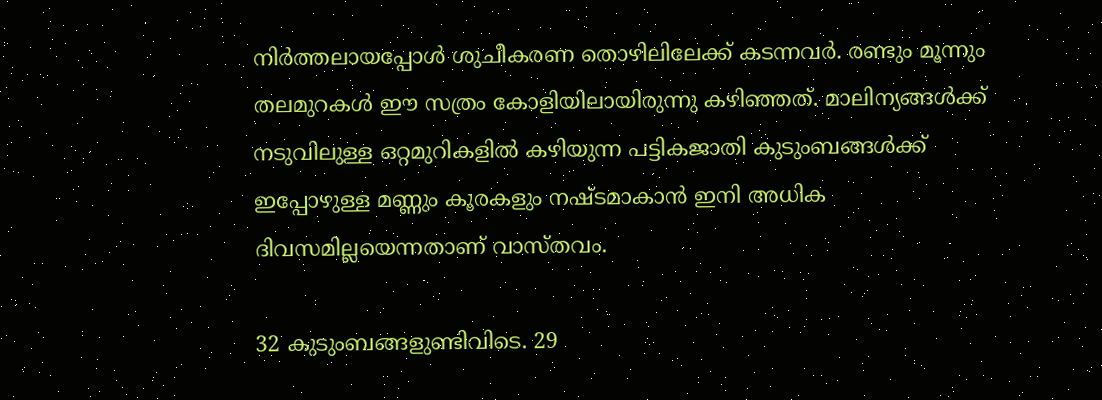നിര്‍ത്തലായപ്പോള്‍ ശുചീകരണ തൊഴിലിലേക്ക് കടന്നവര്‍. രണ്ടും മൂന്നും തലമുറകള്‍ ഈ സത്രം കോളിയിലായിരുന്നു കഴിഞ്ഞത്. മാലിന്യങ്ങള്‍ക്ക് നടുവിലുള്ള ഒറ്റമുറികളില്‍ കഴിയുന്ന പട്ടികജാതി കുടുംബങ്ങള്‍ക്ക് ഇപ്പോഴുള്ള മണ്ണും കൂരകളും നഷ്ടമാകാന്‍ ഇനി അധിക ദിവസമില്ലയെന്നതാണ് വാസ്തവം.

32 കുടുംബങ്ങളുണ്ടിവിടെ. 29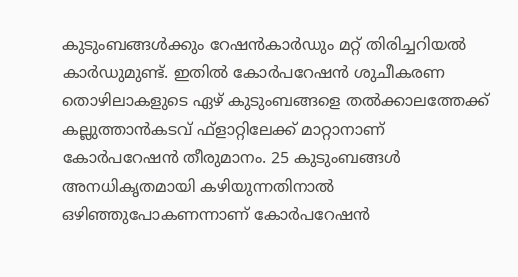കുടുംബങ്ങള്‍ക്കും റേഷന്‍കാര്‍ഡും മറ്റ് തിരിച്ചറിയല്‍ കാര്‍ഡുമുണ്ട്. ഇതില്‍ കോര്‍പറേഷന്‍ ശുചീകരണ തൊഴിലാകളുടെ ഏഴ് കുടുംബങ്ങളെ തല്‍ക്കാലത്തേക്ക് കല്ലുത്താന്‍കടവ് ഫ്‌ളാറ്റിലേക്ക് മാറ്റാനാണ് കോര്‍പറേഷന്‍ തീരുമാനം. 25 കുടുംബങ്ങള്‍ അനധികൃതമായി കഴിയുന്നതിനാല്‍ ഒഴിഞ്ഞുപോകണന്നാണ് കോര്‍പറേഷന്‍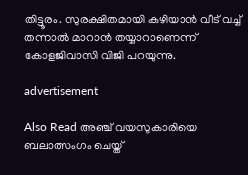തിട്ടൂരം. സുരക്ഷിതമായി കഴിയാന്‍ വീട് വച്ച് തന്നാല്‍ മാറാന്‍ തയ്യാറാണെന്ന് കോളജിവാസി വിജി പറയുന്നു.

advertisement

Also Read അഞ്ച് വയസുകാരിയെ ബലാത്സംഗം ചെയ്ത്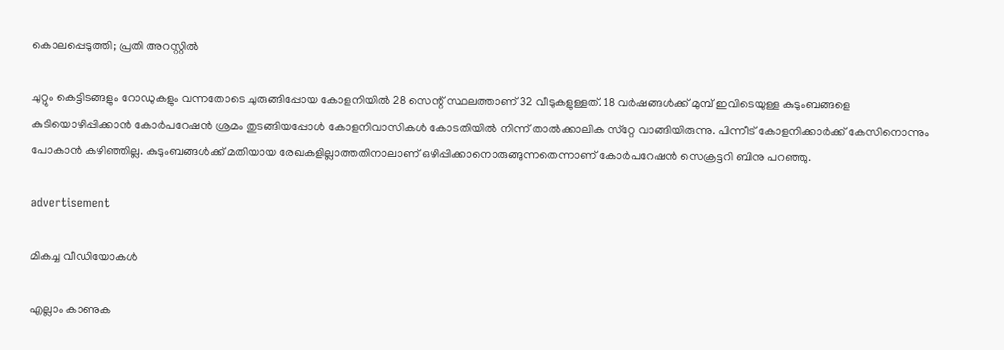കൊലപ്പെടുത്തി; പ്രതി അറസ്റ്റിൽ

ചുറ്റും കെട്ടിടങ്ങളും റോഡുകളും വന്നതോടെ ചുരുങ്ങിപ്പോയ കോളനിയില്‍ 28 സെന്റ് സ്ഥലത്താണ് 32 വീടുകളുള്ളത്. 18 വര്‍ഷങ്ങള്‍ക്ക് മുമ്പ് ഇവിടെയുള്ള കുടുംബങ്ങളെ കുടിയൊഴിപ്പിക്കാന്‍ കോര്‍പറേഷന്‍ ശ്രമം തുടങ്ങിയപ്പോള്‍ കോളനിവാസികള്‍ കോടതിയില്‍ നിന്ന് താല്‍ക്കാലിക സ്‌റ്റേ വാങ്ങിയിരുന്നു. പിന്നീട് കോളനിക്കാര്‍ക്ക് കേസിനൊന്നും പോകാന്‍ കഴിഞ്ഞില്ല. കുടുംബങ്ങള്‍ക്ക് മതിയായ രേഖകളില്ലാത്തതിനാലാണ് ഒഴിപ്പിക്കാനൊരുങ്ങുന്നതെന്നാണ് കോര്‍പറേഷന്‍ സെക്രട്ടറി ബിനു പറഞ്ഞു.

advertisement

മികച്ച വീഡിയോകൾ

എല്ലാം കാണുക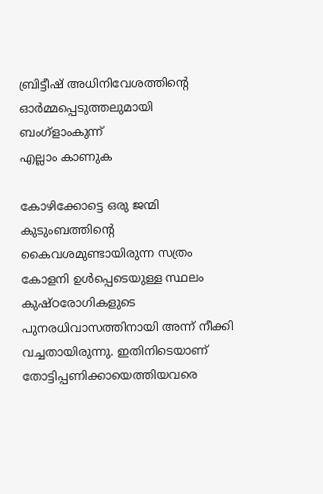ബ്രിട്ടീഷ് അധിനിവേശത്തിൻ്റെ ഓർമ്മപ്പെടുത്തലുമായി ബംഗ്ളാംകുന്ന്
എല്ലാം കാണുക

കോഴിക്കോട്ടെ ഒരു ജന്മി കുടുംബത്തിന്റെ കൈവശമുണ്ടായിരുന്ന സത്രം കോളനി ഉള്‍പ്പെടെയുള്ള സ്ഥലം കുഷ്ഠരോഗികളുടെ പുനരധിവാസത്തിനായി അന്ന് നീക്കി വച്ചതായിരുന്നു. ഇതിനിടെയാണ് തോട്ടിപ്പണിക്കായെത്തിയവരെ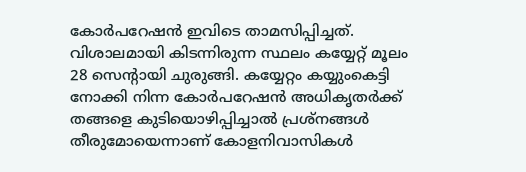കോര്‍പറേഷന്‍ ഇവിടെ താമസിപ്പിച്ചത്. വിശാലമായി കിടന്നിരുന്ന സ്ഥലം കയ്യേറ്റ് മൂലം 28 സെന്റായി ചുരുങ്ങി. കയ്യേറ്റം കയ്യുംകെട്ടി നോക്കി നിന്ന കോര്‍പറേഷന്‍ അധികൃതര്‍ക്ക് തങ്ങളെ കുടിയൊഴിപ്പിച്ചാല്‍ പ്രശ്‌നങ്ങള്‍ തീരുമോയെന്നാണ് കോളനിവാസികള്‍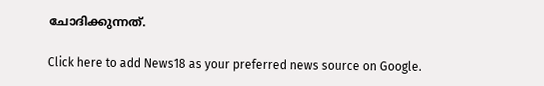ചോദിക്കുന്നത്.

Click here to add News18 as your preferred news source on Google.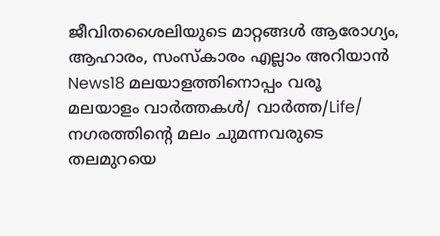ജീവിതശൈലിയുടെ മാറ്റങ്ങൾ ആരോഗ്യം, ആഹാരം, സംസ്കാരം എല്ലാം അറിയാൻ News18 മലയാളത്തിനൊപ്പം വരൂ
മലയാളം വാർത്തകൾ/ വാർത്ത/Life/
നഗരത്തിന്‍റെ മലം ചുമന്നവരുടെ തലമുറയെ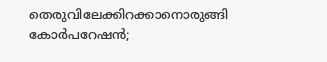തെരുവിലേക്കിറക്കാനൊരുങ്ങി കോര്‍പറേഷന്‍;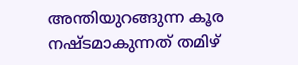അന്തിയുറങ്ങുന്ന കൂര നഷ്ടമാകുന്നത് തമിഴ്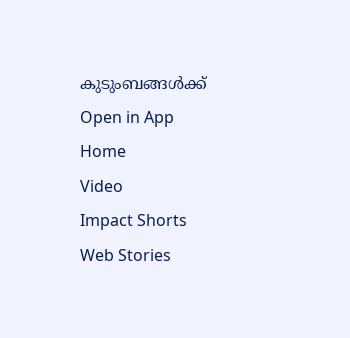കുടുംബങ്ങള്‍ക്ക്
Open in App
Home
Video
Impact Shorts
Web Stories